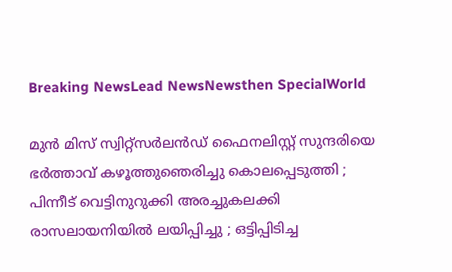Breaking NewsLead NewsNewsthen SpecialWorld

മുന്‍ മിസ് സ്വിറ്റ്സര്‍ലന്‍ഡ് ഫൈനലിസ്റ്റ് സുന്ദരിയെ ഭര്‍ത്താവ് കഴൂത്തുഞെരിച്ചു കൊലപ്പെടുത്തി ; പിന്നീട് വെട്ടിനുറുക്കി അരച്ചുകലക്കി രാസലായനിയില്‍ ലയിപ്പിച്ചു ; ഒട്ടിപ്പിടിച്ച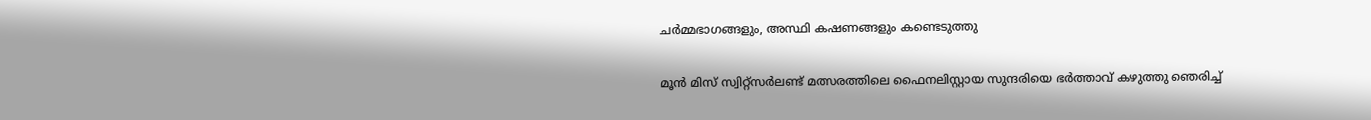ചര്‍മ്മഭാഗങ്ങളും, അസ്ഥി കഷണങ്ങളും കണ്ടെടുത്തു

മൂന്‍ മിസ് സ്വിറ്റ്‌സര്‍ലണ്ട് മത്സരത്തിലെ ഫൈനലിസ്റ്റായ സുന്ദരിയെ ഭര്‍ത്താവ് കഴുത്തു ഞെരിച്ച്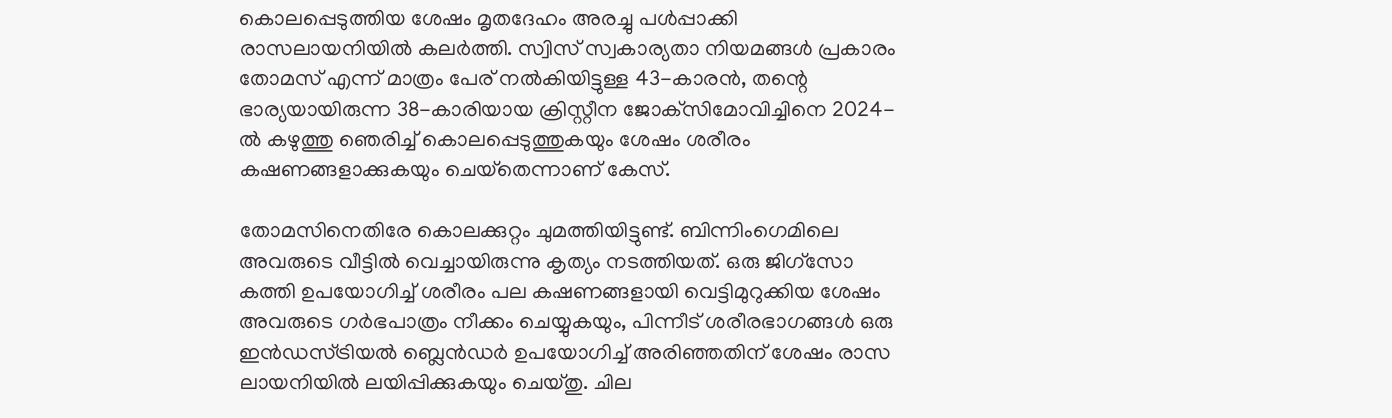കൊലപ്പെടുത്തിയ ശേഷം മൃതദേഹം അരച്ചു പള്‍പ്പാക്കി രാസലായനിയില്‍ കലര്‍ത്തി. സ്വിസ് സ്വകാര്യതാ നിയമങ്ങള്‍ പ്രകാരം തോമസ് എന്ന് മാത്രം പേര് നല്‍കിയിട്ടുള്ള 43-കാരന്‍, തന്റെ ഭാര്യയായിരുന്ന 38-കാരിയായ ക്രിസ്റ്റീന ജോക്‌സിമോവിച്ചിനെ 2024-ല്‍ കഴുത്തു ഞെരിച്ച് കൊലപ്പെടുത്തുകയും ശേഷം ശരീരം കഷണങ്ങളാക്കുകയും ചെയ്‌തെന്നാണ് കേസ്.

തോമസിനെതിരേ കൊലക്കുറ്റം ചുമത്തിയിട്ടുണ്ട്. ബിന്നിംഗെമിലെ അവരുടെ വീട്ടില്‍ വെച്ചായിരുന്നു കൃത്യം നടത്തിയത്. ഒരു ജിഗ്സോ കത്തി ഉപയോഗിച്ച് ശരീരം പല കഷണങ്ങളായി വെട്ടിമുറുക്കിയ ശേഷം അവരുടെ ഗര്‍ഭപാത്രം നീക്കം ചെയ്യുകയും, പിന്നീട് ശരീരഭാഗങ്ങള്‍ ഒരു ഇന്‍ഡസ്ട്രിയല്‍ ബ്ലെന്‍ഡര്‍ ഉപയോഗിച്ച് അരിഞ്ഞതിന് ശേഷം രാസ ലായനിയില്‍ ലയിപ്പിക്കുകയും ചെയ്തു. ചില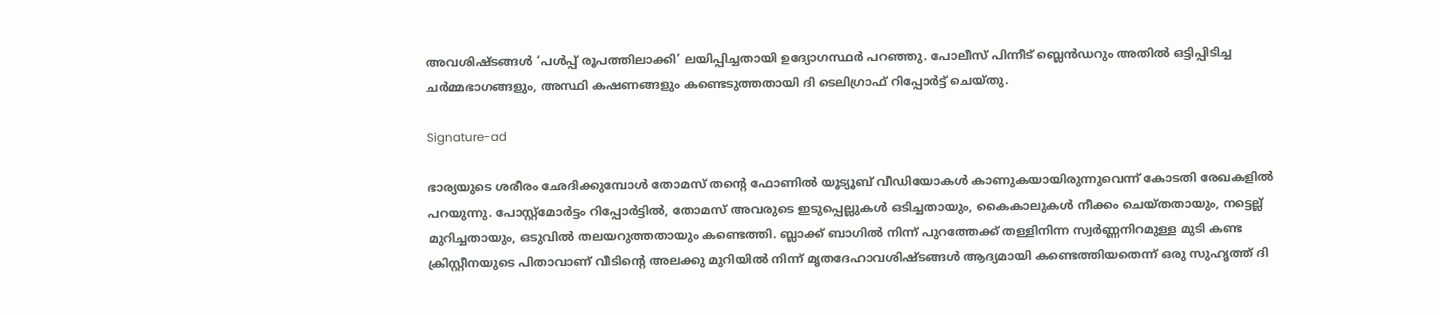അവശിഷ്ടങ്ങള്‍ ‘പള്‍പ്പ് രൂപത്തിലാക്കി’ ലയിപ്പിച്ചതായി ഉദ്യോഗസ്ഥര്‍ പറഞ്ഞു. പോലീസ് പിന്നീട് ബ്ലെന്‍ഡറും അതില്‍ ഒട്ടിപ്പിടിച്ച ചര്‍മ്മഭാഗങ്ങളും, അസ്ഥി കഷണങ്ങളും കണ്ടെടുത്തതായി ദി ടെലിഗ്രാഫ് റിപ്പോര്‍ട്ട് ചെയ്തു.

Signature-ad

ഭാര്യയുടെ ശരീരം ഛേദിക്കുമ്പോള്‍ തോമസ് തന്റെ ഫോണില്‍ യൂട്യൂബ് വീഡിയോകള്‍ കാണുകയായിരുന്നുവെന്ന് കോടതി രേഖകളില്‍ പറയുന്നു. പോസ്റ്റ്മോര്‍ട്ടം റിപ്പോര്‍ട്ടില്‍, തോമസ് അവരുടെ ഇടുപ്പെല്ലുകള്‍ ഒടിച്ചതായും, കൈകാലുകള്‍ നീക്കം ചെയ്തതായും, നട്ടെല്ല് മുറിച്ചതായും, ഒടുവില്‍ തലയറുത്തതായും കണ്ടെത്തി. ബ്ലാക്ക് ബാഗില്‍ നിന്ന് പുറത്തേക്ക് തള്ളിനിന്ന സ്വര്‍ണ്ണനിറമുള്ള മുടി കണ്ട ക്രിസ്റ്റീനയുടെ പിതാവാണ് വീടിന്റെ അലക്കു മുറിയില്‍ നിന്ന് മൃതദേഹാവശിഷ്ടങ്ങള്‍ ആദ്യമായി കണ്ടെത്തിയതെന്ന് ഒരു സുഹൃത്ത് ദി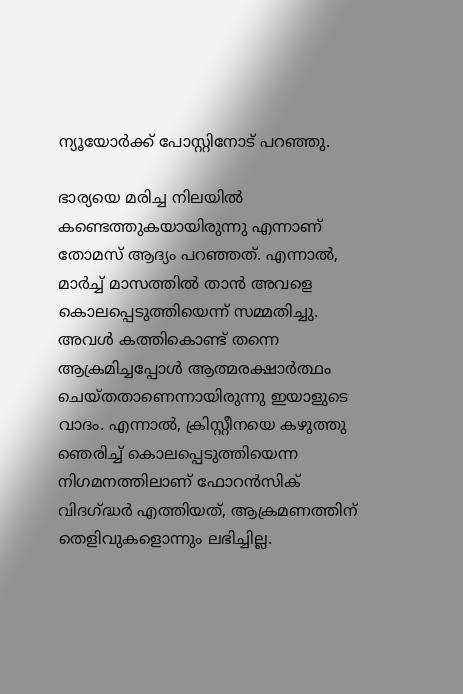ന്യൂയോര്‍ക്ക് പോസ്റ്റിനോട് പറഞ്ഞു.

ഭാര്യയെ മരിച്ച നിലയില്‍ കണ്ടെത്തുകയായിരുന്നു എന്നാണ് തോമസ് ആദ്യം പറഞ്ഞത്. എന്നാല്‍, മാര്‍ച്ച് മാസത്തില്‍ താന്‍ അവളെ കൊലപ്പെടുത്തിയെന്ന് സമ്മതിച്ചു. അവള്‍ കത്തികൊണ്ട് തന്നെ ആക്രമിച്ചപ്പോള്‍ ആത്മരക്ഷാര്‍ത്ഥം ചെയ്തതാണെന്നായിരുന്നു ഇയാളുടെ വാദം. എന്നാല്‍, ക്രിസ്റ്റീനയെ കഴുത്തു ഞെരിച്ച് കൊലപ്പെടുത്തിയെന്ന നിഗമനത്തിലാണ് ഫോറന്‍സിക് വിദഗ്ദ്ധര്‍ എത്തിയത്, ആക്രമണത്തിന് തെളിവുകളൊന്നും ലഭിച്ചില്ല.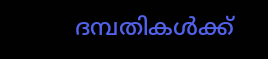ദമ്പതികള്‍ക്ക്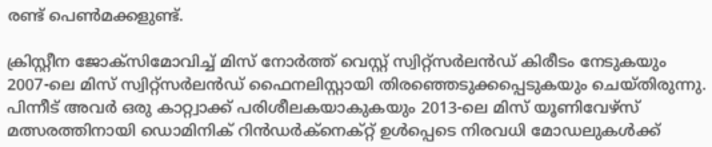രണ്ട് പെണ്‍മക്കളുണ്ട്.

ക്രിസ്റ്റീന ജോക്‌സിമോവിച്ച് മിസ് നോര്‍ത്ത് വെസ്റ്റ് സ്വിറ്റ്സര്‍ലന്‍ഡ് കിരീടം നേടുകയും 2007-ലെ മിസ് സ്വിറ്റ്സര്‍ലന്‍ഡ് ഫൈനലിസ്റ്റായി തിരഞ്ഞെടുക്കപ്പെടുകയും ചെയ്തിരുന്നു. പിന്നീട് അവര്‍ ഒരു കാറ്റ്വാക്ക് പരിശീലകയാകുകയും 2013-ലെ മിസ് യൂണിവേഴ്സ് മത്സരത്തിനായി ഡൊമിനിക് റിന്‍ഡര്‍ക്‌നെക്റ്റ് ഉള്‍പ്പെടെ നിരവധി മോഡലുകള്‍ക്ക്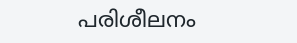പരിശീലനം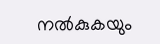നല്‍കുകയും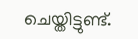ചെയ്തിട്ടുണ്ട്.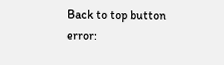Back to top button
error: